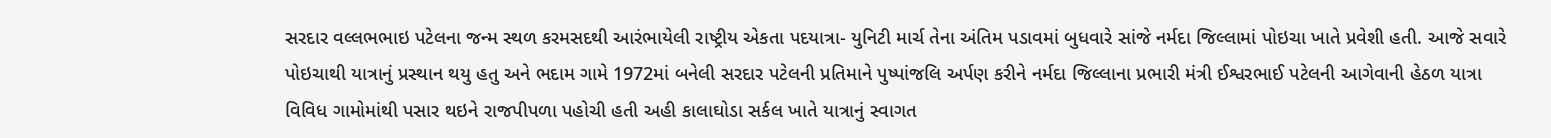સરદાર વલ્લભભાઇ પટેલના જન્મ સ્થળ કરમસદથી આરંભાયેલી રાષ્ટ્રીય એકતા પદયાત્રા- યુનિટી માર્ચ તેના અંતિમ પડાવમાં બુધવારે સાંજે નર્મદા જિલ્લામાં પોઇચા ખાતે પ્રવેશી હતી. આજે સવારે પોઇચાથી યાત્રાનું પ્રસ્થાન થયુ હતુ અને ભદામ ગામે 1972માં બનેલી સરદાર પટેલની પ્રતિમાને પુષ્પાંજલિ અર્પણ કરીને નર્મદા જિલ્લાના પ્રભારી મંત્રી ઈશ્વરભાઈ પટેલની આગેવાની હેઠળ યાત્રા વિવિધ ગામોમાંથી પસાર થઇને રાજપીપળા પહોચી હતી અહી કાલાઘોડા સર્કલ ખાતે યાત્રાનું સ્વાગત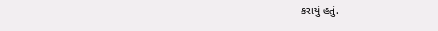કરાયું હતું.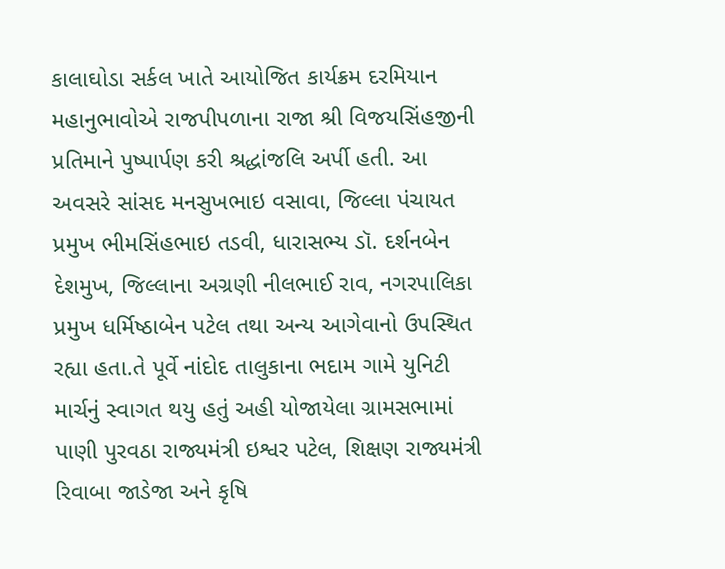કાલાઘોડા સર્કલ ખાતે આયોજિત કાર્યક્રમ દરમિયાન મહાનુભાવોએ રાજપીપળાના રાજા શ્રી વિજયસિંહજીની પ્રતિમાને પુષ્પાર્પણ કરી શ્રદ્ધાંજલિ અર્પી હતી. આ અવસરે સાંસદ મનસુખભાઇ વસાવા, જિલ્લા પંચાયત પ્રમુખ ભીમસિંહભાઇ તડવી, ધારાસભ્ય ડૉ. દર્શનબેન દેશમુખ, જિલ્લાના અગ્રણી નીલભાઈ રાવ, નગરપાલિકા પ્રમુખ ધર્મિષ્ઠાબેન પટેલ તથા અન્ય આગેવાનો ઉપસ્થિત રહ્યા હતા.તે પૂર્વે નાંદોદ તાલુકાના ભદામ ગામે યુનિટી માર્ચનું સ્વાગત થયુ હતું અહી યોજાયેલા ગ્રામસભામાં પાણી પુરવઠા રાજ્યમંત્રી ઇશ્વર પટેલ, શિક્ષણ રાજ્યમંત્રી રિવાબા જાડેજા અને કૃષિ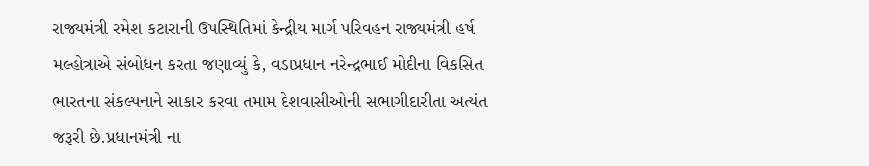રાજ્યમંત્રી રમેશ કટારાની ઉપસ્થિતિમાં કેન્દ્રીય માર્ગ પરિવહન રાજ્યમંત્રી હર્ષ મલ્હોત્રાએ સંબોધન કરતા જણાવ્યું કે, વડાપ્રધાન નરેન્દ્રભાઈ મોદીના વિકસિત ભારતના સંકલ્પનાને સાકાર કરવા તમામ દેશવાસીઓની સભાગીદારીતા અત્યંત જરૂરી છે.પ્રધાનમંત્રી ના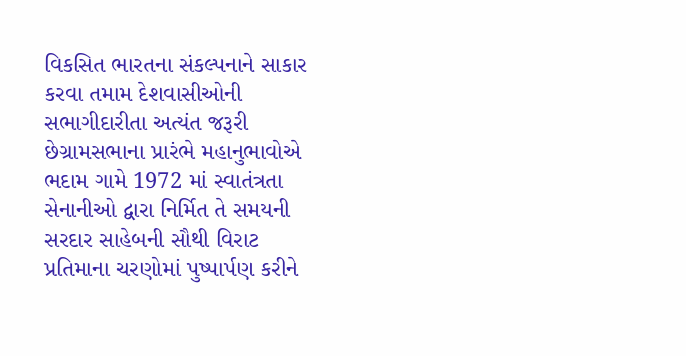વિકસિત ભારતના સંકલ્પનાને સાકાર કરવા તમામ દેશવાસીઓની સભાગીદારીતા અત્યંત જરૂરી છેગ્રામસભાના પ્રારંભે મહાનુભાવોએ ભદામ ગામે 1972 માં સ્વાતંત્રતા સેનાનીઓ દ્વારા નિર્મિત તે સમયની સરદાર સાહેબની સૌથી વિરાટ પ્રતિમાના ચરણોમાં પુષ્પાર્પણ કરીને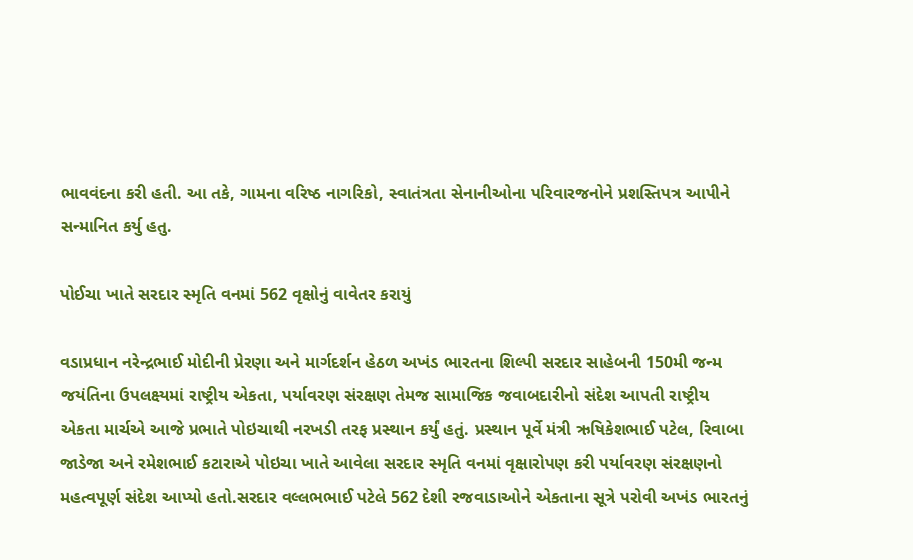ભાવવંદના કરી હતી. આ તકે, ગામના વરિષ્ઠ નાગરિકો, સ્વાતંત્રતા સેનાનીઓના પરિવારજનોને પ્રશસ્તિપત્ર આપીને સન્માનિત કર્યુ હતુ.

પોઈચા ખાતે સરદાર સ્મૃતિ વનમાં 562 વૃક્ષોનું વાવેતર કરાયું

વડાપ્રધાન નરેન્દ્રભાઈ મોદીની પ્રેરણા અને માર્ગદર્શન હેઠળ અખંડ ભારતના શિલ્પી સરદાર સાહેબની 150મી જન્મ જયંતિના ઉપલક્ષ્યમાં રાષ્ટ્રીય એકતા, પર્યાવરણ સંરક્ષણ તેમજ સામાજિક જવાબદારીનો સંદેશ આપતી રાષ્ટ્રીય એકતા માર્ચએ આજે પ્રભાતે પોઇચાથી નરખડી તરફ પ્રસ્થાન કર્યું હતું. પ્રસ્થાન પૂર્વે મંત્રી ઋષિકેશભાઈ પટેલ, રિવાબા જાડેજા અને રમેશભાઈ કટારાએ પોઇચા ખાતે આવેલા સરદાર સ્મૃતિ વનમાં વૃક્ષારોપણ કરી પર્યાવરણ સંરક્ષણનો મહત્વપૂર્ણ સંદેશ આપ્યો હતો.સરદાર વલ્લભભાઈ પટેલે 562 દેશી રજવાડાઓને એકતાના સૂત્રે પરોવી અખંડ ભારતનું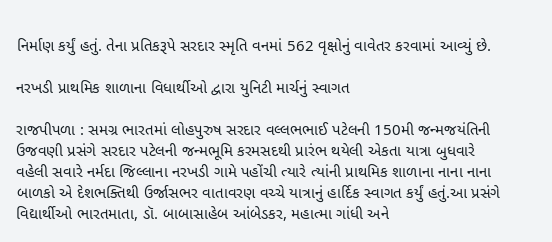નિર્માણ કર્યું હતું. તેના પ્રતિકરૂપે સરદાર સ્મૃતિ વનમાં 562 વૃક્ષોનું વાવેતર કરવામાં આવ્યું છે.

નરખડી પ્રાથમિક શાળાના વિધાર્થીઓ દ્વારા યુનિટી માર્ચનું સ્વાગત

રાજપીપળા : સમગ્ર ભારતમાં લોહપુરુષ સરદાર વલ્લભભાઈ પટેલની 150મી જન્મજયંતિની ઉજવણી પ્રસંગે સરદાર પટેલની જન્મભૂમિ કરમસદથી પ્રારંભ થયેલી એકતા યાત્રા બુધવારે વહેલી સવારે નર્મદા જિલ્લાના નરખડી ગામે પહોંચી ત્યારે ત્યાંની પ્રાથમિક શાળાના નાના નાના બાળકો એ દેશભક્તિથી ઉર્જાસભર વાતાવરણ વચ્ચે યાત્રાનું હાર્દિક સ્વાગત કર્યું હતું.આ પ્રસંગે વિદ્યાર્થીઓ ભારતમાતા, ડૉ. બાબાસાહેબ આંબેડકર, મહાત્મા ગાંધી અને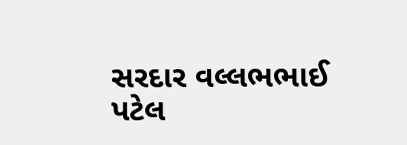સરદાર વલ્લભભાઈ પટેલ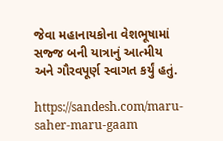જેવા મહાનાયકોના વેશભૂષામાં સજ્જ બની યાત્રાનું આત્મીય અને ગૌરવપૂર્ણ સ્વાગત કર્યું હતું.

https://sandesh.com/maru-saher-maru-gaam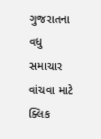ગુજરાતના વધુ સમાચાર વાંચવા માટે ક્લિક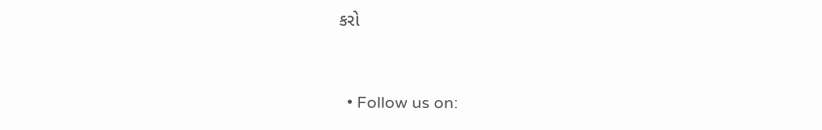કરો


  • Follow us on: